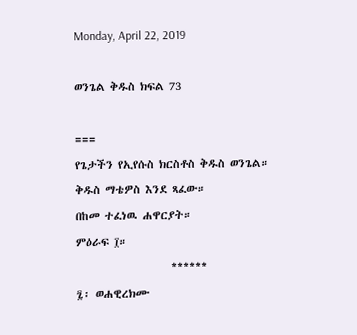Monday, April 22, 2019

ወንጌል ቅዱስ ክፍል 73

===
የጌታችን የኢየሱስ ክርስቶስ ቅዱስ ወንጌል።
ቅዱስ ማቴዎስ እንደ ጻፈው።
በከመ ተፈነዉ ሐዋርያት።
ምዕራፍ ፲።
                   ******
፯፡ ወሐዊረክሙ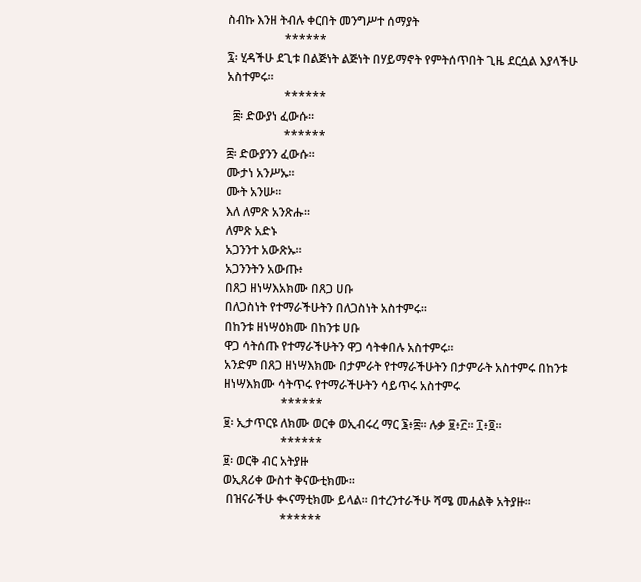ስብኩ እንዘ ትብሉ ቀርበት መንግሥተ ሰማያት
                   ******
፯፡ ሂዳችሁ ደጊቱ በልጅነት ልጅነት በሃይማኖት የምትሰጥበት ጊዜ ደርሷል እያላችሁ አስተምሩ።
                   ******
  ፰፡ ድውያነ ፈውሱ።
                   ******
፰፡ ድውያንን ፈውሱ።
ሙታነ አንሥኡ።
ሙት አንሡ።
እለ ለምጽ አንጽሑ።
ለምጽ አድኑ
አጋንንተ አውጽኡ።
አጋንንትን አውጡ፥
በጸጋ ዘነሣእአክሙ በጸጋ ሀቡ
በለጋስነት የተማራችሁትን በለጋስነት አስተምሩ።
በከንቱ ዘነሣዕክሙ በከንቱ ሀቡ
ዋጋ ሳትሰጡ የተማራችሁትን ዋጋ ሳትቀበሉ አስተምሩ፡፡
አንድም በጸጋ ዘነሣእክሙ በታምራት የተማራችሁትን በታምራት አስተምሩ በከንቱ ዘነሣእክሙ ሳትጥሩ የተማራችሁትን ሳይጥሩ አስተምሩ
                   ******
፱፡ ኢታጥርዩ ለክሙ ወርቀ ወኢብሩረ ማር ፮፥፰፡፡ ሉቃ ፱፥፫፡፡ ፲፥፬፡፡
                   ******
፱፡ ወርቅ ብር አትያዙ
ወኢጸሪቀ ውስተ ቅናውቲክሙ፡፡
 በዝናራችሁ ቊናማቲክሙ ይላል። በተረንተራችሁ ሻሜ መሐልቅ አትያዙ።
                   ******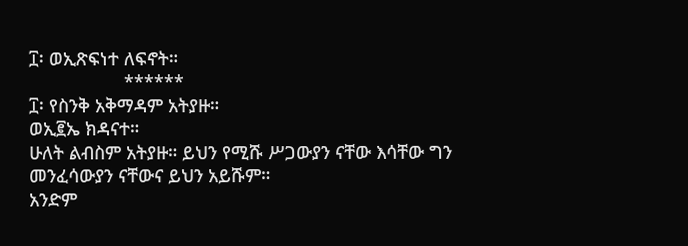፲፡ ወኢጽፍነተ ለፍኖት።
                   ******
፲፡ የስንቅ አቅማዳም አትያዙ።
ወኢ፪ኤ ክዳናተ።
ሁለት ልብስም አትያዙ። ይህን የሚሹ ሥጋውያን ናቸው እሳቸው ግን መንፈሳውያን ናቸውና ይህን አይሹም።
አንድም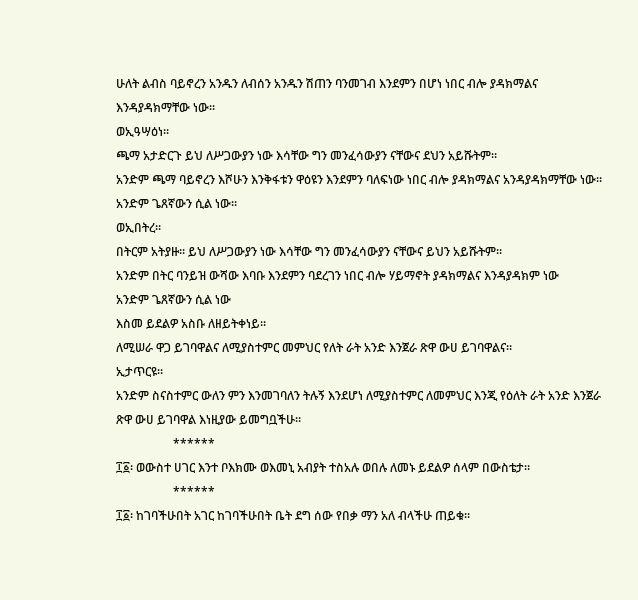ሁለት ልብስ ባይኖረን አንዱን ለብሰን አንዱን ሽጠን ባንመገብ እንደምን በሆነ ነበር ብሎ ያዳክማልና እንዳያዳክማቸው ነው፡፡
ወኢዓሣዕነ።
ጫማ አታድርጉ ይህ ለሥጋውያን ነው እሳቸው ግን መንፈሳውያን ናቸውና ደህን አይሹትም።
አንድም ጫማ ባይኖረን እሾሁን እንቅፋቱን ዋዕዩን እንደምን ባለፍነው ነበር ብሎ ያዳክማልና አንዳያዳክማቸው ነው።
አንድም ጌጸኛውን ሲል ነው።
ወኢበትረ።
በትርም አትያዙ። ይህ ለሥጋውያን ነው እሳቸው ግን መንፈሳውያን ናቸውና ይህን አይሹትም።
አንድም በትር ባንይዝ ውሻው እባቡ እንደምን ባደረገን ነበር ብሎ ሃይማኖት ያዳክማልና እንዳያዳክም ነው
አንድም ጌጸኛውን ሲል ነው
እስመ ይደልዎ አስቡ ለዘይትቀነይ።
ለሚሠራ ዋጋ ይገባዋልና ለሚያስተምር መምህር የለት ራት አንድ እንጀራ ጽዋ ውሀ ይገባዋልና።
ኢታጥርዩ።
አንድም ስናስተምር ውለን ምን እንመገባለን ትሉኝ እንደሆነ ለሚያስተምር ለመምህር እንጂ የዕለት ራት አንድ እንጀራ ጽዋ ውሀ ይገባዋል እነዚያው ይመግቧችሁ።
                   ******
፲፩፡ ወውስተ ሀገር እንተ ቦእክሙ ወእመኒ አብያት ተስአሉ ወበሉ ለመኑ ይደልዎ ሰላም በውስቴታ።
                   ******
፲፩፡ ከገባችሁበት አገር ከገባችሁበት ቤት ደግ ሰው የበቃ ማን አለ ብላችሁ ጠይቁ።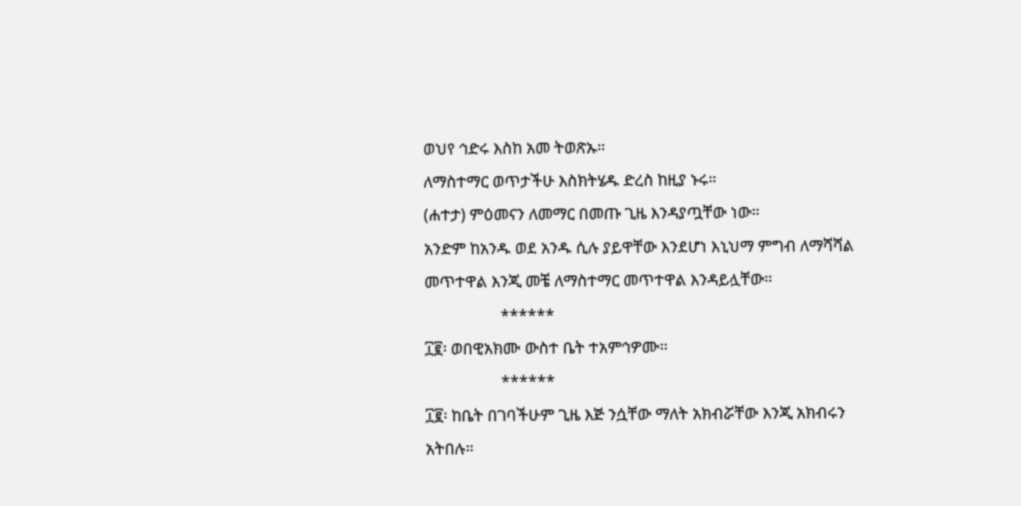ወህየ ኅድሩ እስከ አመ ትወጽኡ።
ለማስተማር ወጥታችሁ እስክትሄዱ ድረስ ከዚያ ኑሩ።
(ሐተታ) ምዕመናን ለመማር በመጡ ጊዜ እንዳያጧቸው ነው።
አንድም ከአንዱ ወደ አንዱ ሲሉ ያይዋቸው እንደሆነ እኒህማ ምግብ ለማሻሻል መጥተዋል እንጂ መቼ ለማስተማር መጥተዋል እንዳይሏቸው።
                   ******
፲፪፡ ወበዊአክሙ ውስተ ቤት ተአምኅዎሙ።
                   ******
፲፪፡ ከቤት በገባችሁም ጊዜ እጅ ንሷቸው ማለት አክብሯቸው እንጂ አክብሩን አትበሉ።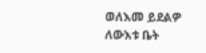ወለእመ ይደልዎ ለውእቱ ቤት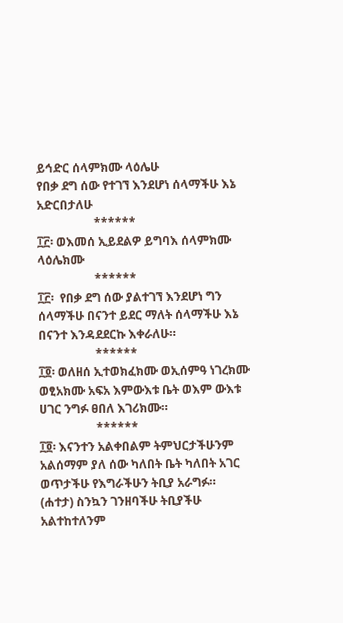ይኅድር ሰላምክሙ ላዕሌሁ
የበቃ ደግ ሰው የተገኘ እንደሆነ ሰላማችሁ እኔ አድርበታለሁ
                   ******
፲፫፡ ወእመሰ ኢይደልዎ ይግባእ ሰላምክሙ ላዕሌክሙ
                   ******
፲፫፡  የበቃ ደግ ሰው ያልተገኘ እንደሆነ ግን ሰላማችሁ በናንተ ይደር ማለት ሰላማችሁ እኔ በናንተ እንዳደደርኩ እቀራለሁ።
                   ******
፲፬፡ ወለዘሰ ኢተወክፈክሙ ወኢሰምዓ ነገረክሙ ወፂአክሙ አፍአ እምውእቱ ቤት ወእም ውእቱ ሀገር ንግፉ ፀበለ እገሪክሙ።
                   ******
፲፬፡ እናንተን አልቀበልም ትምህርታችሁንም አልሰማም ያለ ሰው ካለበት ቤት ካለበት አገር ወጥታችሁ የእግራችሁን ትቢያ አራግፉ።
(ሐተታ) ስንኳን ገንዘባችሁ ትቢያችሁ አልተከተለንም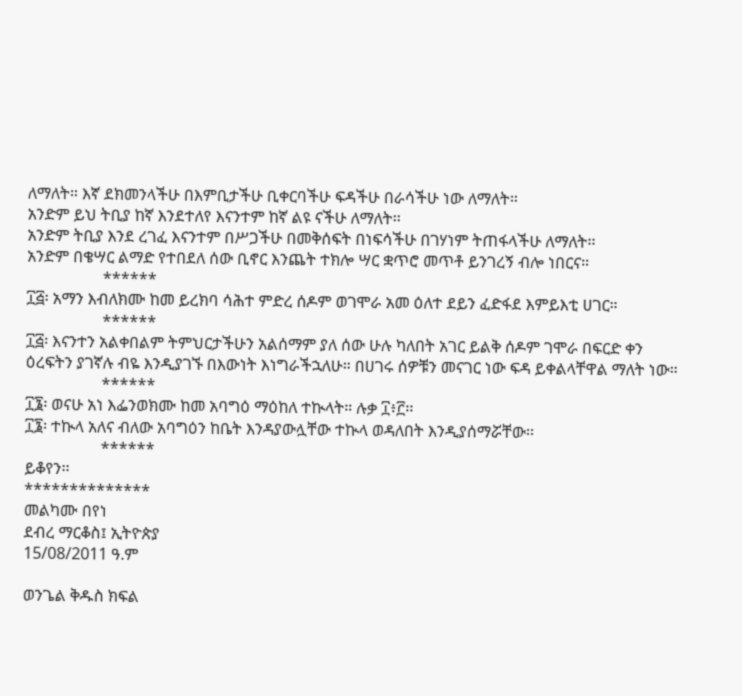ለማለት። እኛ ደክመንላችሁ በእምቢታችሁ ቢቀርባችሁ ፍዳችሁ በራሳችሁ ነው ለማለት።
አንድም ይህ ትቢያ ከኛ እንደተለየ እናንተም ከኛ ልዩ ናችሁ ለማለት፡፡
አንድም ትቢያ እንደ ረገፈ እናንተም በሥጋችሁ በመቅሰፍት በነፍሳችሁ በገሃነም ትጠፋላችሁ ለማለት፡፡
አንድም በቄሣር ልማድ የተበደለ ሰው ቢኖር እንጨት ተክሎ ሣር ቋጥሮ መጥቶ ይንገረኝ ብሎ ነበርና።
                   ******
፲፭፡ አማን እብለክሙ ከመ ይረክባ ሳሕተ ምድረ ሰዶም ወገሞራ አመ ዕለተ ደይን ፈድፋደ እምይእቲ ሀገር።
                   ******
፲፭፡ እናንተን አልቀበልም ትምህርታችሁን አልሰማም ያለ ሰው ሁሉ ካለበት አገር ይልቅ ሰዶም ገሞራ በፍርድ ቀን ዕረፍትን ያገኛሉ ብዬ እንዲያገኙ በእውነት እነግራችኋለሁ። በሀገሩ ሰዎቹን መናገር ነው ፍዳ ይቀልላቸዋል ማለት ነው።
                   ******
፲፮፡ ወናሁ አነ እፌንወክሙ ከመ አባግዕ ማዕከለ ተኲላት። ሉቃ ፲፥፫፡፡
፲፮፡ ተኲላ አለና ብለው አባግዕን ከቤት እንዳያውሏቸው ተኲላ ወዳለበት እንዲያሰማሯቸው፡፡
                   ******
ይቆየን፡፡
**************
መልካሙ በየነ
ደብረ ማርቆስ፤ ኢትዮጵያ
15/08/2011 ዓ.ም

ወንጌል ቅዱስ ክፍል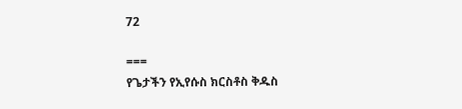72

===
የጌታችን የኢየሱስ ክርስቶስ ቅዱስ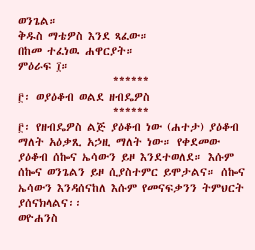ወንጌል።
ቅዱስ ማቴዎስ እንደ ጻፈው።
በከመ ተፈነዉ ሐዋርያት።
ምዕራፍ ፲።
                   ******
፫፡ ወያዕቆብ ወልደ ዘብዴዎስ
                   ******
፫፡ የዘብዴዎስ ልጅ ያዕቆብ ነው (ሐተታ) ያዕቆብ ማለት አዕቃጺ አኃዚ ማለት ነው። የቀደመው ያዕቆብ ሰኰና ኤሳውን ይዞ እንደተወለደ። እሱም ሰኰና ወንጌልን ይዞ ሲያስተምር ይሞታልና። ሰኰና ኤሳውን እንዳሰናከለ እሱም የመናፍቃንን ትምህርት ያሰናክላልና፡፡
ወዮሐንስ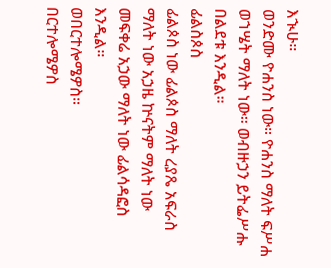እኊሁ።
ወንድሙ ዮሐንስ ነው። ዮሐንስ ማለት ፍሥሐ ወኀሤት ማለት ነው። ወብዙኃን ይትፌሥሑ በልደቱ እንዲል።
ፊልስጶስ
ፊልጶስ ነው ፊልጶስ ማለት ረያጼ አፍራስ ማለት ነው አኃዜ ኵናትም ማለት ነው መፍቀሬ አኃው ማለት ነው ፊልሳዳፎስ እንዲል።
ወበርተሎሜዎስ።
በርተሎሜዎስ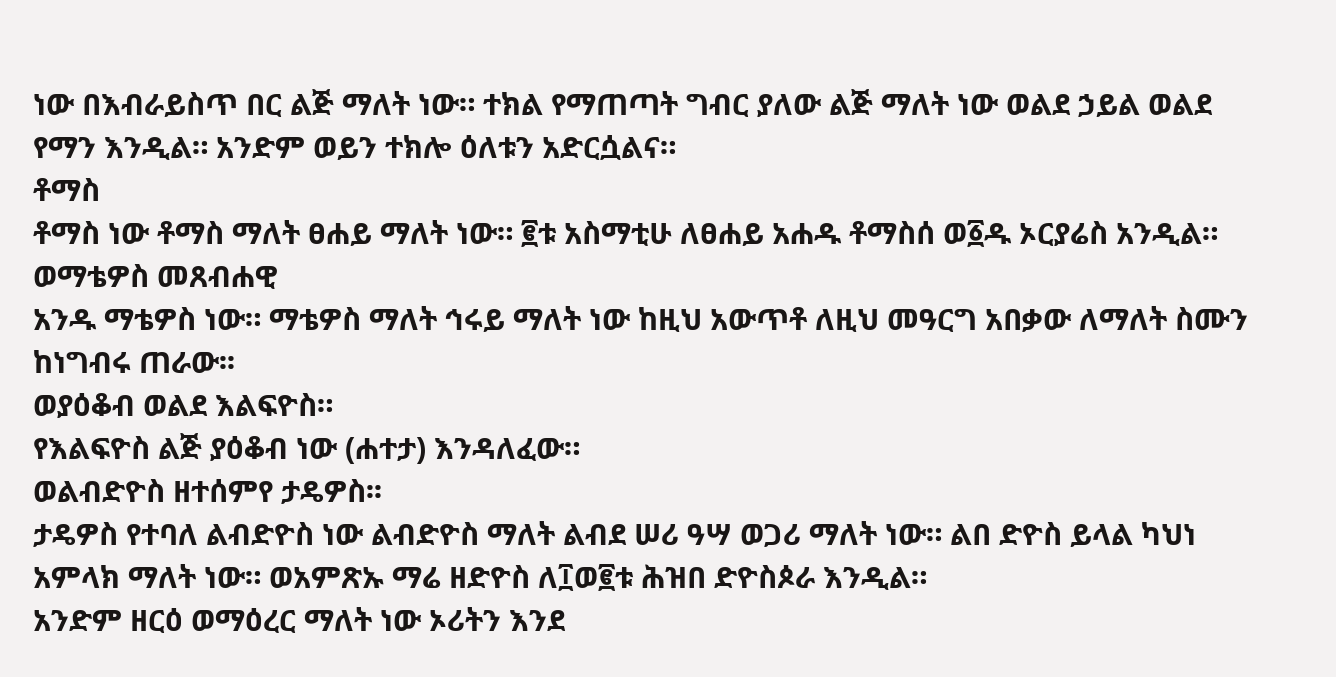ነው በእብራይስጥ በር ልጅ ማለት ነው። ተክል የማጠጣት ግብር ያለው ልጅ ማለት ነው ወልደ ኃይል ወልደ የማን እንዲል። አንድም ወይን ተክሎ ዕለቱን አድርሷልና።
ቶማስ
ቶማስ ነው ቶማስ ማለት ፀሐይ ማለት ነው። ፪ቱ አስማቲሁ ለፀሐይ አሐዱ ቶማስሰ ወ፩ዱ ኦርያሬስ አንዲል።
ወማቴዎስ መጸብሐዊ
አንዱ ማቴዎስ ነው። ማቴዎስ ማለት ኅሩይ ማለት ነው ከዚህ አውጥቶ ለዚህ መዓርግ አበቃው ለማለት ስሙን ከነግብሩ ጠራው፡፡
ወያዕቆብ ወልደ እልፍዮስ።
የእልፍዮስ ልጅ ያዕቆብ ነው (ሐተታ) እንዳለፈው።
ወልብድዮስ ዘተሰምየ ታዴዎስ፡፡
ታዴዎስ የተባለ ልብድዮስ ነው ልብድዮስ ማለት ልብደ ሠሪ ዓሣ ወጋሪ ማለት ነው። ልበ ድዮስ ይላል ካህነ አምላክ ማለት ነው። ወአምጽኡ ማሬ ዘድዮስ ለ፲ወ፪ቱ ሕዝበ ድዮስጶራ እንዲል።
አንድም ዘርዕ ወማዕረር ማለት ነው ኦሪትን እንደ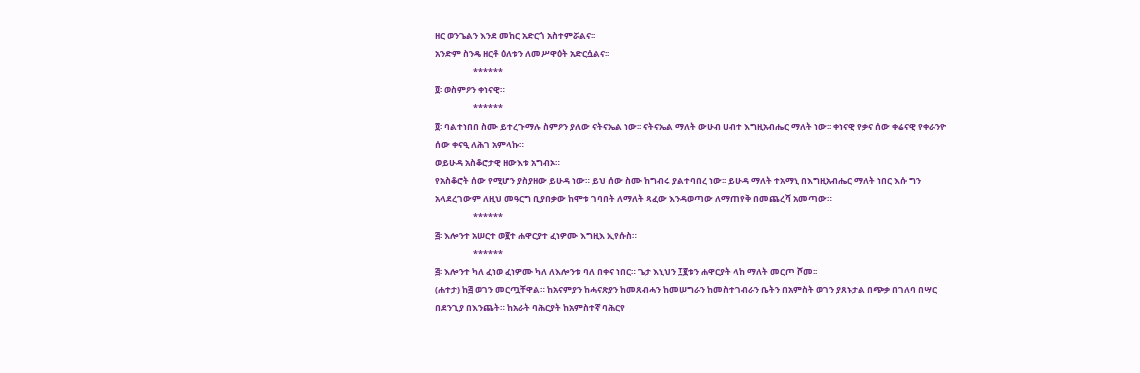ዘር ወንጌልን እንደ መከር አድርጎ አስተምሯልና፡፡
አንድም ስንዴ ዘርቶ ዕለቱን ለመሥዋዕት አድርሷልና፡፡
                   ******
፬፡ ወስምዖን ቀነናዊ።
                   ******
፬፡ ባልተነበበ ስሙ ይተረጉማሉ ስምዖን ያለው ናትናኤል ነው፡፡ ናትናኤል ማለት ውሁብ ሀብተ እግዚአብሔር ማለት ነው፡፡ ቀነናዊ የቃና ሰው ቀሬናዊ የቀራንዮ ሰው ቀናዒ ለሕገ አምላኩ።
ወይሁዳ አስቆሮታዊ ዘውእቱ አግብኦ።
የአስቆሮት ሰው የሚሆን ያስያዘው ይሁዳ ነው። ይህ ሰው ስሙ ከግብሩ ያልተባበረ ነው፡፡ ይሁዳ ማለት ተአማኒ በእግዚአብሔር ማለት ነበር እሱ ግን አላደረገውም ለዚህ መዓርግ ቢያበቃው ከሞቱ ገባበት ለማለት ጻፈው እንዳወጣው ለማጠየቅ በመጨረሻ አመጣው።
                   ******
፭፡ እሎንተ አሠርተ ወ፪ተ ሐዋርያተ ፈነዎሙ እግዚእ ኢየሱስ።
                   ******
፭፡ እሎንተ ካለ ፈነወ ፈነዎሙ ካለ ለእሎንቱ ባለ በቀና ነበር። ጌታ እኒህን ፲፪ቱን ሐዋርያት ላከ ማለት መርጦ ሾመ፡፡
(ሐተታ) ከ፭ ወገን መርጧቸዋል። ከአናምያን ከሓናጽያን ከመጸብሓን ከመሠግራን ከመስተገብራን ቤትን በአምስት ወገን ያጸኑታል በጭቃ በገለባ በሣር በደንጊያ በእንጨት። ከአራት ባሕርያት ከአምስተኛ ባሕርየ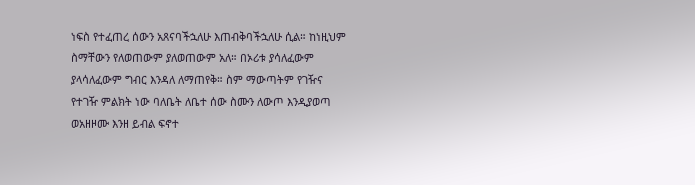ነፍስ የተፈጠረ ሰውን አጸናባችኋለሁ እጠብቅባችኋለሁ ሲል። ከነዚህም ስማቸውን የለወጠውም ያለወጠውም አለ። በኦሪቱ ያሳለፈውም ያላሳለፈውም ግብር እንዳለ ለማጠየቅ። ስም ማውጣትም የገዥና የተገዥ ምልክት ነው ባለቤት ለቤተ ሰው ስሙን ለውጦ እንዲያወጣ
ወአዘዞሙ እንዘ ይብል ፍኖተ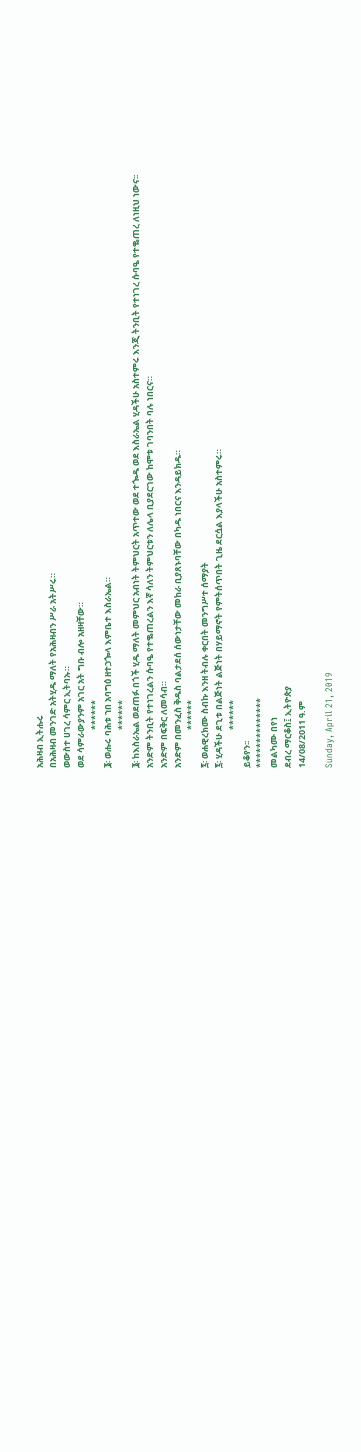አሕዛብ ኢትሑሩ
በአሕዛብ መንገድ አትሂዱ ማለት የአሕዛብን ሥራ አትሥሩ።
ወውስተ ሀገረ ሳምር ኢትባኡ።
ወደ ሳምራውያንም አገር አት ግቡ ብሎ አዘዛቸው።
                   ******
፮፡ ወሑሩ ባሕቱ ኀበ አባግዕ ዘተኃጐላ እምቤተ እስራኤል።
                   ******
፮፡ ከእስራኤል ወደጠፉ በጎች ሂዱ ማለት መምህር አብነት ትምህርት አጥተው ወደ ተጐዱ ወደ እስራኤል ሂዳችሁ አስተምሩ እንጂ ትንቢት የተነገረ ሱባዔ የተቈጠረ ለነዚህ ነውና፡፡
አንድም ትንቢት የተነገረልን ሱባዔ የተቈጠረልን እኛ ሳለን ትምህርቱን ለሌላ ቢያደርገው ከሞቱ ገባንበት ባሉ ነበርና።
አንድም በፍቅር ለመሳብ።
አንድም በመንፈስ ቅዱስ ባልታደሰ ሰውነታቸው መከራ ቢያጸኑባቸው በካዱ ነበርና እንዳይክዱ።
                   ******
፯፡ ወሐዊረክሙ ስብኩ እንዘ ትብሉ ቀርበት መንግሥተ ሰማያት
፯፡ ሂዳችሁ ደጊቱ በልጅነት ልጅነት በሃይማኖት የምትሰጥበት ጊዜ ደርሷል እያላችሁ አስተምሩ።
                   ******
ይቆየን፡፡
**************
መልካሙ በየነ
ደብረ ማርቆስ፤ ኢትዮጵያ
14/08/2011 ዓ.ም

Sunday, April 21, 2019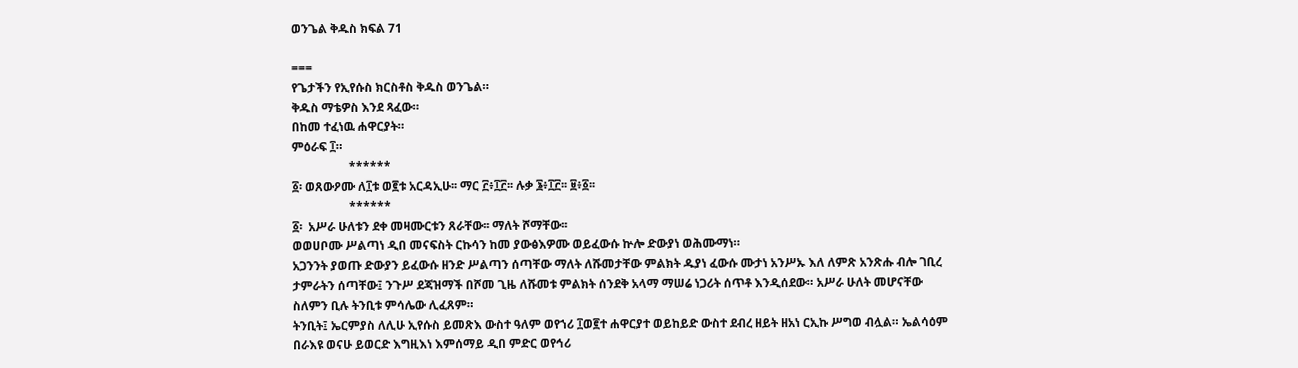ወንጌል ቅዱስ ክፍል 71

===
የጌታችን የኢየሱስ ክርስቶስ ቅዱስ ወንጌል።
ቅዱስ ማቴዎስ እንደ ጻፈው።
በከመ ተፈነዉ ሐዋርያት።
ምዕራፍ ፲።
                   ******
፩፡ ወጸውዖሙ ለ፲ቱ ወ፪ቱ አርዳኢሁ፡፡ ማር ፫፥፲፫፡፡ ሉቃ ፮፥፲፫፡፡ ፱፥፩፡፡
                   ******
፩፡  አሥራ ሁለቱን ደቀ መዛሙርቱን ጸራቸው፡፡ ማለት ሾማቸው፡፡
ወወሀቦሙ ሥልጣነ ዲበ መናፍስት ርኩሳን ከመ ያውፅእዎሙ ወይፈውሱ ኵሎ ድውያነ ወሕሙማነ።
አጋንንት ያወጡ ድውያን ይፈውሱ ዘንድ ሥልጣን ሰጣቸው ማለት ለሹመታቸው ምልክት ዱያነ ፈውሱ ሙታነ አንሥኡ እለ ለምጽ አንጽሑ ብሎ ገቢረ ታምራትን ሰጣቸው፤ ንጉሥ ደጃዝማች በሾመ ጊዜ ለሹመቱ ምልክት ሰንደቅ አላማ ማሠሬ ነጋሪት ሰጥቶ እንዲሰደው። አሥራ ሁለት መሆናቸው ስለምን ቢሉ ትንቢቱ ምሳሌው ሊፈጸም።
ትንቢት፤ ኤርምያስ ለሊሁ ኢየሱስ ይመጽእ ውስተ ዓለም ወየኀሪ ፲ወ፪ተ ሐዋርያተ ወይከይድ ውስተ ደብረ ዘይት ዘአነ ርኢኩ ሥግወ ብሏል። ኤልሳዕም በራእዩ ወናሁ ይወርድ እግዚእነ እምሰማይ ዲበ ምድር ወየኅሪ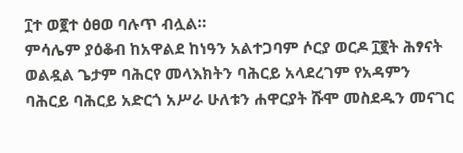፲ተ ወ፪ተ ዕፀወ ባሉጥ ብሏል።
ምሳሌም ያዕቆብ ከአዋልደ ከነዓን አልተጋባም ሶርያ ወርዶ ፲፪ት ሕፃናት ወልዷል ጌታም ባሕርየ መላእክትን ባሕርይ አላደረገም የአዳምን ባሕርይ ባሕርይ አድርጎ አሥራ ሁለቱን ሐዋርያት ሹሞ መስደዱን መናገር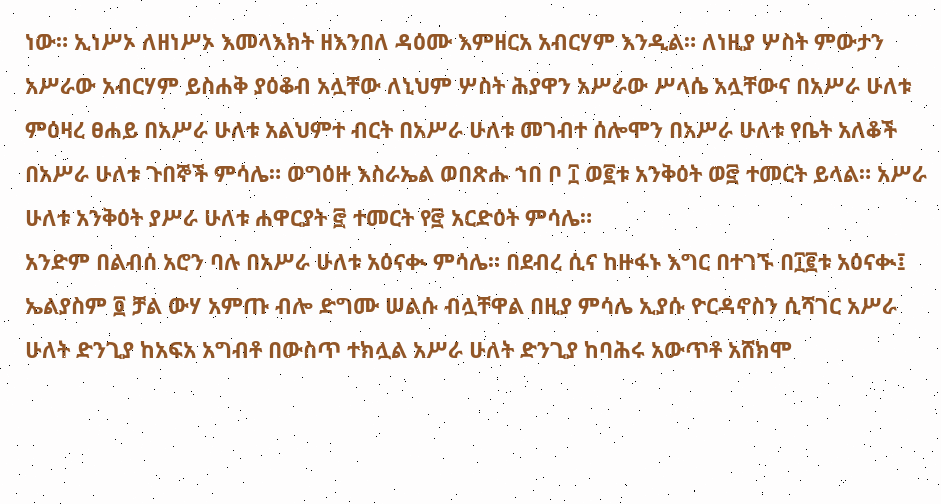ነው። ኢነሥኦ ለዘነሥኦ እመላእክት ዘእንበለ ዳዕሙ እምዘርአ አብርሃም እንዲል። ለነዚያ ሦስት ምውታን አሥራው አብርሃም ይስሐቅ ያዕቆብ አሏቸው ለኒህም ሦስት ሕያዋን አሥራው ሥላሴ አሏቸውና በአሥራ ሁለቱ ምዕዛረ ፀሐይ በአሥራ ሁለቱ አልህምተ ብርት በአሥራ ሁለቱ መገብተ ሰሎሞን በአሥራ ሁለቱ የቤት አለቆች በአሥራ ሁለቱ ጉበኞች ምሳሌ። ወግዕዙ እስራኤል ወበጽሑ ኀበ ቦ ፲ ወ፪ቱ አንቅዕት ወ፸ ተመርት ይላል። አሥራ ሁለቱ አንቅዕት ያሥራ ሁለቱ ሐዋርያት ፸ ተመርት የ፸ አርድዕት ምሳሌ።
አንድም በልብሰ አሮን ባሉ በአሥራ ሁለቱ አዕናቊ ምሳሌ። በደብረ ሲና ከዙፋኑ እግር በተገኙ በ፲፪ቱ አዕናቊ፤ ኤልያስም ፬ ቻል ውሃ አምጡ ብሎ ድግሙ ሠልሱ ብሏቸዋል በዚያ ምሳሌ ኢያሱ ዮርዳኖስን ሲሻገር አሥራ ሁለት ድንጊያ ከአፍአ አግብቶ በውስጥ ተክሏል አሥራ ሁለት ድንጊያ ከባሕሩ አውጥቶ አሸክሞ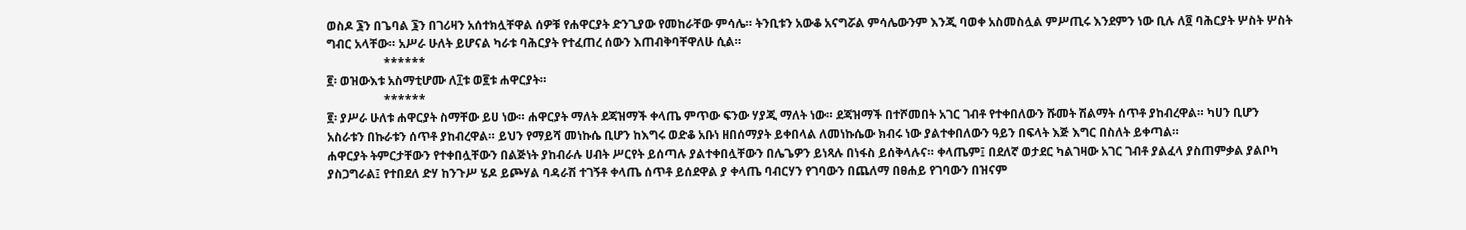ወስዶ ፮ን በጌባል ፮ን በገሪዛን አሰተክሏቸዋል ሰዎቹ የሐዋርያት ድንጊያው የመከራቸው ምሳሌ። ትንቢቱን አውቆ አናግሯል ምሳሌውንም እንጂ ባወቀ አስመስሏል ምሥጢሩ እንደምን ነው ቢሉ ለ፬ ባሕርያት ሦስት ሦስት ግብር አላቸው። አሥራ ሁለት ይሆናል ካራቱ ባሕርያት የተፈጠረ ሰውን እጠብቅባቸዋለሁ ሲል።
                   ******
፪፡ ወዝውእቱ አስማቲሆሙ ለ፲ቱ ወ፪ቱ ሐዋርያት።
                   ******
፪፡ ያሥራ ሁለቱ ሐዋርያት ስማቸው ይሀ ነው። ሐዋርያት ማለት ደጃዝማች ቀላጤ ምጥው ፍንው ሃያጂ ማለት ነው። ደጃዝማች በተሾመበት አገር ገብቶ የተቀበለውን ሹመት ሽልማት ሰጥቶ ያከብረዋል። ካሀን ቢሆን አስራቱን በኩራቱን ሰጥቶ ያከብረዋል። ይህን የማይሻ መነኩሴ ቢሆን ከእግሩ ወድቆ አቡነ ዘበሰማያት ይቀበላል ለመነኩሴው ክብሩ ነው ያልተቀበለውን ዓይን በፍላት እጅ እግር በስለት ይቀጣል።
ሐዋርያት ትምርታቸውን የተቀበሏቸውን በልጅነት ያከብራሉ ሀብት ሥርየት ይሰጣሉ ያልተቀበሏቸውን በሌጌዎን ይነጻሉ በነፋስ ይሰቅላሉና። ቀላጤም፤ በደለኛ ወታደር ካልገዛው አገር ገብቶ ያልፈላ ያስጠምቃል ያልቦካ ያስጋግራል፤ የተበደለ ድሃ ከንጉሥ ሄዶ ይጮሃል ባዳራሽ ተገኝቶ ቀላጤ ሰጥቶ ይሰደዋል ያ ቀላጤ ባብርሃን የገባውን በጨለማ በፀሐይ የገባውን በዝናም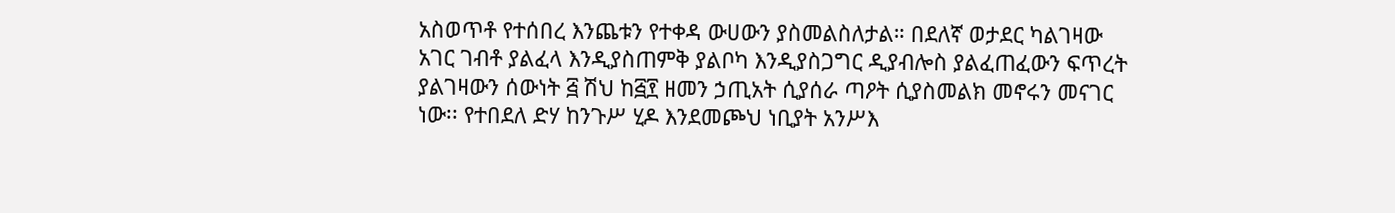አስወጥቶ የተሰበረ እንጨቱን የተቀዳ ውሀውን ያስመልስለታል። በደለኛ ወታደር ካልገዛው አገር ገብቶ ያልፈላ እንዲያስጠምቅ ያልቦካ እንዲያስጋግር ዲያብሎስ ያልፈጠፈውን ፍጥረት ያልገዛውን ሰውነት ፭ ሽህ ከ፭፻ ዘመን ኃጢአት ሲያሰራ ጣዖት ሲያስመልክ መኖሩን መናገር ነው፡፡ የተበደለ ድሃ ከንጉሥ ሂዶ እንደመጮህ ነቢያት አንሥእ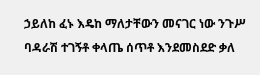ኃይለከ ፈኑ እዴከ ማለታቸውን መናገር ነው ንጉሥ ባዳራሽ ተገኝቶ ቀላጤ ሰጥቶ እንደመስደድ ቃለ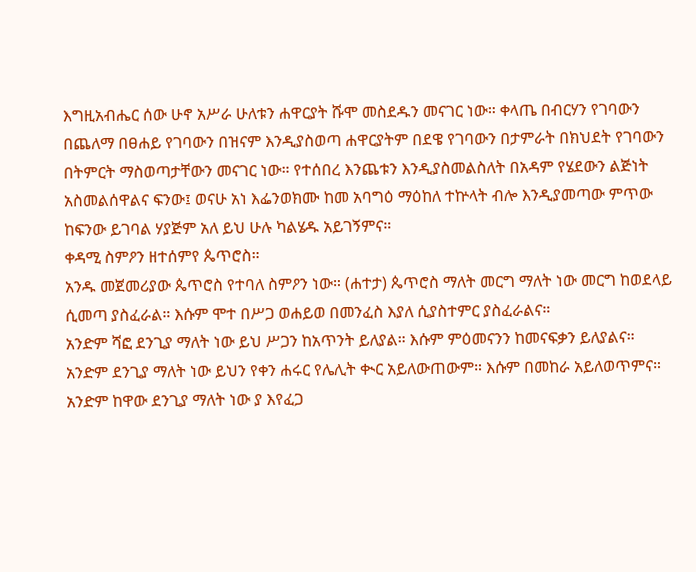እግዚአብሔር ሰው ሁኖ አሥራ ሁለቱን ሐዋርያት ሹሞ መስደዱን መናገር ነው። ቀላጤ በብርሃን የገባውን በጨለማ በፀሐይ የገባውን በዝናም እንዲያስወጣ ሐዋርያትም በደዌ የገባውን በታምራት በክህደት የገባውን በትምርት ማስወጣታቸውን መናገር ነው። የተሰበረ እንጨቱን እንዲያስመልስለት በአዳም የሄደውን ልጅነት አስመልሰዋልና ፍንው፤ ወናሁ አነ እፌንወክሙ ከመ አባግዕ ማዕከለ ተኵላት ብሎ እንዲያመጣው ምጥው ከፍንው ይገባል ሃያጅም አለ ይህ ሁሉ ካልሄዱ አይገኝምና።
ቀዳሚ ስምዖን ዘተሰምየ ጴጥሮስ።
አንዱ መጀመሪያው ጴጥሮስ የተባለ ስምዖን ነው። (ሐተታ) ጴጥሮስ ማለት መርግ ማለት ነው መርግ ከወደላይ ሲመጣ ያስፈራል። እሱም ሞተ በሥጋ ወሐይወ በመንፈስ እያለ ሲያስተምር ያስፈራልና።
አንድም ሻፎ ደንጊያ ማለት ነው ይህ ሥጋን ከአጥንት ይለያል። እሱም ምዕመናንን ከመናፍቃን ይለያልና።
አንድም ደንጊያ ማለት ነው ይህን የቀን ሐሩር የሌሊት ቊር አይለውጠውም። እሱም በመከራ አይለወጥምና።
አንድም ከዋው ደንጊያ ማለት ነው ያ እየፈጋ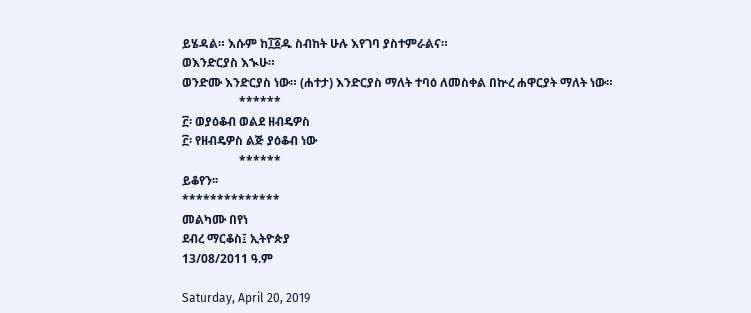ይሄዳል። እሱም ከ፲፩ዱ ስብከት ሁሉ እየገባ ያስተምራልና።
ወእንድርያስ እኊሁ።
ወንድሙ እንድርያስ ነው። (ሐተታ) እንድርያስ ማለት ተባዕ ለመስቀል በኵረ ሐዋርያት ማለት ነው።
                   ******
፫፡ ወያዕቆብ ወልደ ዘብዴዎስ
፫፡ የዘብዴዎስ ልጅ ያዕቆብ ነው
                   ******
ይቆየን፡፡
**************
መልካሙ በየነ
ደብረ ማርቆስ፤ ኢትዮጵያ
13/08/2011 ዓ.ም

Saturday, April 20, 2019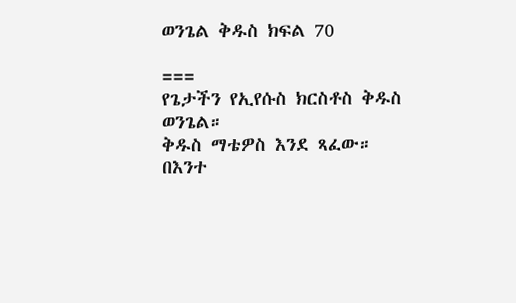ወንጌል ቅዱስ ክፍል 70

===
የጌታችን የኢየሱስ ክርስቶስ ቅዱስ ወንጌል።
ቅዱስ ማቴዎስ እንደ ጻፈው።
በእንተ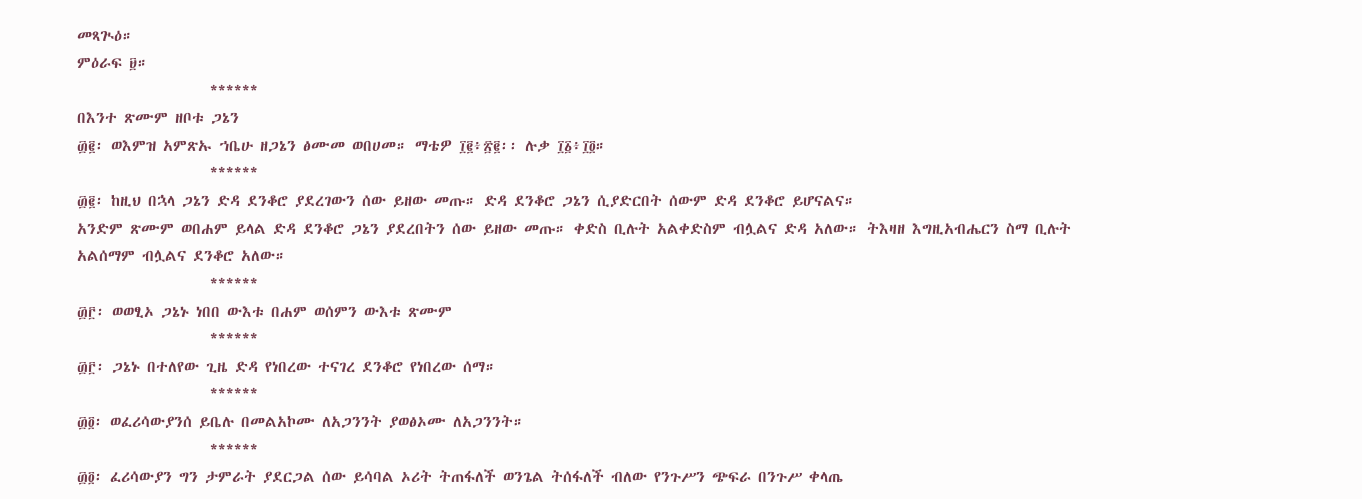መጻጒዕ።
ምዕራፍ ፱።
                   ******
በእንተ ጽሙም ዘቦቱ ጋኔን
፴፪፡ ወእምዝ አምጽኡ ኀቤሁ ዘጋኔን ፅሙመ ወበሀመ። ማቴዎ ፲፪፥፳፪፡፡ ሉቃ ፲፩፥፲፬።
                   ******
፴፪፡ ከዚህ በኋላ ጋኔን ድዳ ደንቆሮ ያደረገውን ሰው ይዘው መጡ። ድዳ ደንቆሮ ጋኔን ሲያድርበት ሰውም ድዳ ደንቆሮ ይሆናልና።
አንድም ጽሙም ወበሐም ይላል ድዳ ደንቆሮ ጋኔን ያደረበትን ሰው ይዘው መጡ። ቀድስ ቢሉት አልቀድስም ብሏልና ድዳ አለው። ትእዛዘ እግዚአብሔርን ስማ ቢሉት አልሰማም ብሏልና ደንቆሮ አለው።
                   ******
፴፫፡ ወወፂኦ ጋኔኑ ነበበ ውእቱ በሐም ወሰምን ውእቱ ጽሙም
                   ******
፴፫፡ ጋኔኑ በተለየው ጊዜ ድዳ የነበረው ተናገረ ደንቆሮ የነበረው ሰማ።
                   ******
፴፬፡ ወፈሪሳውያንሰ ይቤሉ በመልአኮሙ ለአጋንንት ያወፅኦሙ ለአጋንንት።
                   ******
፴፬፡ ፈሪሳውያን ግን ታምራት ያደርጋል ሰው ይሳባል ኦሪት ትጠፋለች ወንጌል ትሰፋለች ብለው የንጉሥን ጭፍራ በንጉሥ ቀላጤ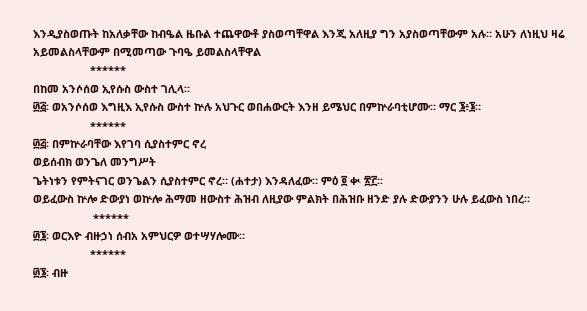እንዲያስወጡት ከአለቃቸው ከብዔል ዜቡል ተጨዋውቶ ያስወጣቸዋል እንጂ አለዚያ ግን አያስወጣቸውም አሉ። አሁን ለነዚህ ዛሬ አይመልስላቸውም በሚመጣው ጉባዔ ይመልስላቸዋል
                   ******
በከመ አንሶሰወ ኢየሱስ ውስተ ገሊላ።
፴፭፡ ወአንሶሰወ እግዚእ ኢየሱስ ውስተ ኵሉ አህጉር ወበሐውርት እንዘ ይሜህር በምኵራባቲሆሙ። ማር ፮፥፮።
                   ******
፴፭፡ በምኵራባቸው እየገባ ሲያስተምር ኖረ
ወይሰብክ ወንጌለ መንግሥት
ጌትነቱን የምትናገር ወንጌልን ሲያስተምር ኖረ። (ሐተታ) እንዳለፈው። ምዕ ፬ ቊ ፳፫፡፡
ወይፈውስ ኵሎ ድውያነ ወኵሎ ሕማመ ዘውስተ ሕዝብ ለዚያው ምልክት በሕዝቡ ዘንድ ያሉ ድውያንን ሁሉ ይፈውስ ነበረ።
                    ******
፴፮፡ ወርእዮ ብዙኃነ ሰብአ አምህርዎ ወተሣሃሎሙ።
                   ******
፴፮፡ ብዙ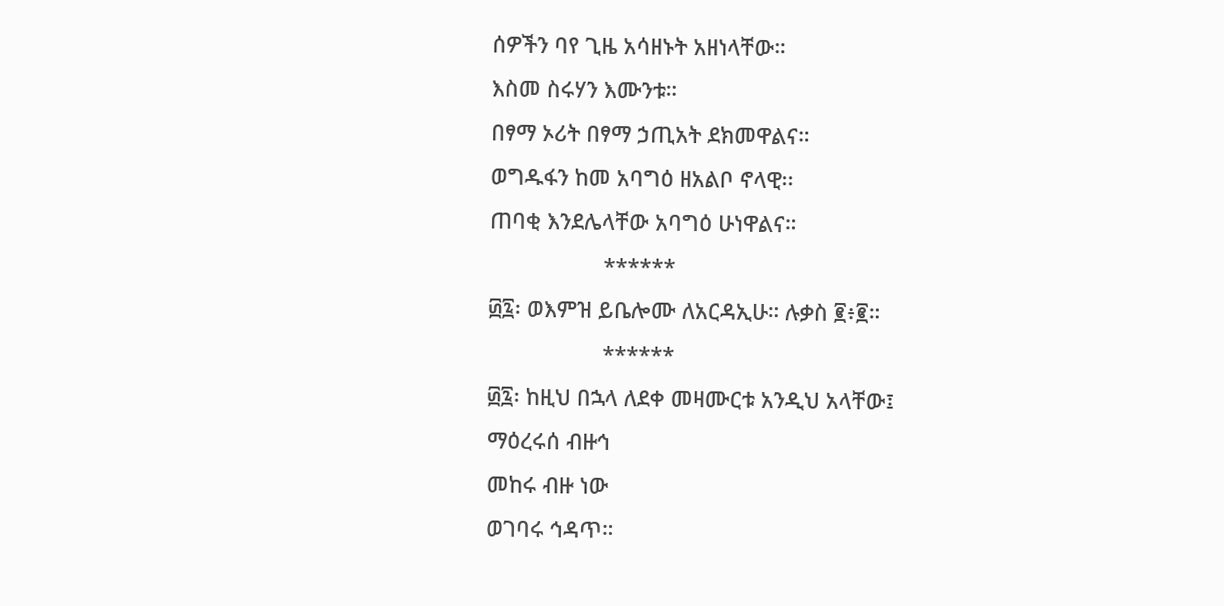ሰዎችን ባየ ጊዜ አሳዘኑት አዘነላቸው።
እስመ ስሩሃን እሙንቱ።
በፃማ ኦሪት በፃማ ኃጢአት ደክመዋልና።
ወግዱፋን ከመ አባግዕ ዘአልቦ ኖላዊ፡፡
ጠባቂ እንደሌላቸው አባግዕ ሁነዋልና።
                   ******
፴፯፡ ወእምዝ ይቤሎሙ ለአርዳኢሁ። ሉቃስ ፪፥፪።
                   ******
፴፯፡ ከዚህ በኋላ ለደቀ መዛሙርቱ አንዲህ አላቸው፤
ማዕረሩሰ ብዙኅ
መከሩ ብዙ ነው
ወገባሩ ኅዳጥ።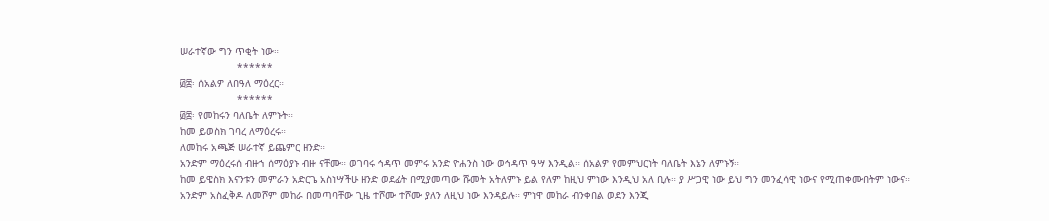ሠራተኛው ግን ጥቂት ነው።
                   ******
፴፰፡ ሰአልዎ ለበዓለ ማዕረር።
                   ******
፴፰፡ የመከሩን ባለቤት ለምኑት።
ከመ ይወስክ ገባረ ለማዕረሩ።
ለመከሩ አጫጅ ሠራተኛ ይጨምር ዘንድ።
አንድም ማዕረሩሰ ብዙኀ ሰማዕያኑ ብዙ ናቸሙ። ወገባሩ ኅዳጥ መምሩ አንድ ዮሐንስ ነው ወኅዳጥ ዓሣ እንዲል። ሰአልዎ የመምህርነት ባለቤት እኔን ለምኑኝ።
ከመ ይዌስክ እናንቱን መምራን አድርጌ አስነሣችሁ ዘንድ ወደፊት በሚያመጣው ሹመት አትለምኑ ይል የለም ከዚህ ምነው እንዲህ አለ ቢሉ። ያ ሥጋዊ ነው ይህ ግን መንፈሳዊ ነውና የሚጠቀሙበትም ነውና።
አንድም አስፈቅዶ ለመሾም መከራ በመጣባቸው ጊዜ ተሾሙ ተሾሙ ያለን ለዚህ ነው እንዳይሉ። ምነዋ መከራ ብንቀበል ወደን እንጂ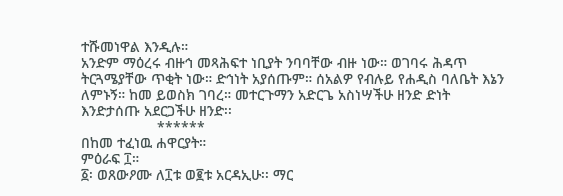ተሹመነዋል እንዲሉ።
አንድም ማዕረሩ ብዙኅ መጻሕፍተ ነቢያት ንባባቸው ብዙ ነው። ወገባሩ ሕዳጥ ትርጓሜያቸው ጥቂት ነው። ድኅነት አያሰጡም። ሰአልዎ የብሉይ የሐዲስ ባለቤት እኔን ለምኑኝ። ከመ ይወስክ ገባረ። መተርጉማን አድርጌ አስነሣችሁ ዘንድ ድነት እንድታሰጡ አደርጋችሁ ዘንድ፡፡
                   ******
በከመ ተፈነዉ ሐዋርያት።
ምዕራፍ ፲።
፩፡ ወጸውዖሙ ለ፲ቱ ወ፪ቱ አርዳኢሁ፡፡ ማር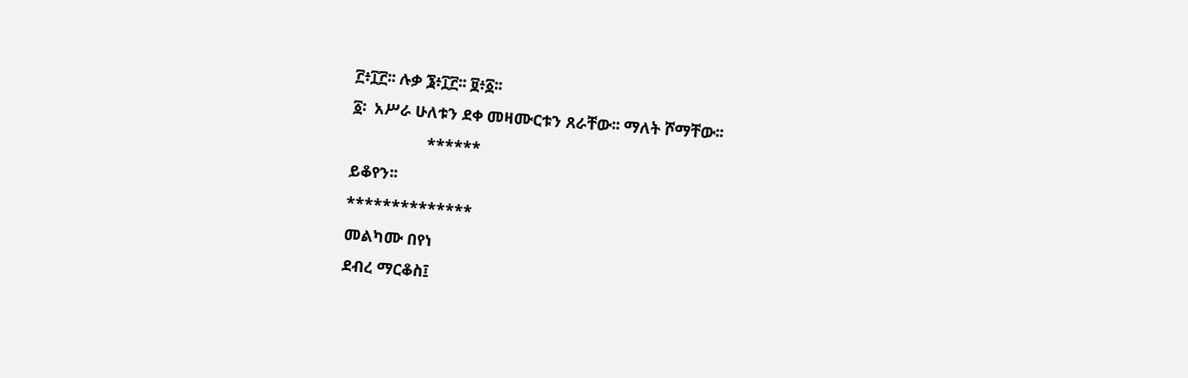፫፥፲፫፡፡ ሉቃ ፮፥፲፫፡፡ ፱፥፩፡፡
፩፡  አሥራ ሁለቱን ደቀ መዛሙርቱን ጸራቸው፡፡ ማለት ሾማቸው፡፡
                   ******
ይቆየን፡፡
**************
መልካሙ በየነ
ደብረ ማርቆስ፤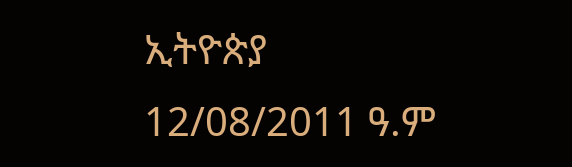ኢትዮጵያ
12/08/2011 ዓ.ም